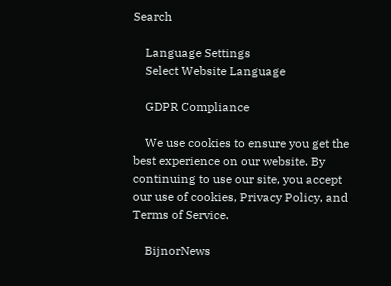Search

    Language Settings
    Select Website Language

    GDPR Compliance

    We use cookies to ensure you get the best experience on our website. By continuing to use our site, you accept our use of cookies, Privacy Policy, and Terms of Service.

    BijnorNews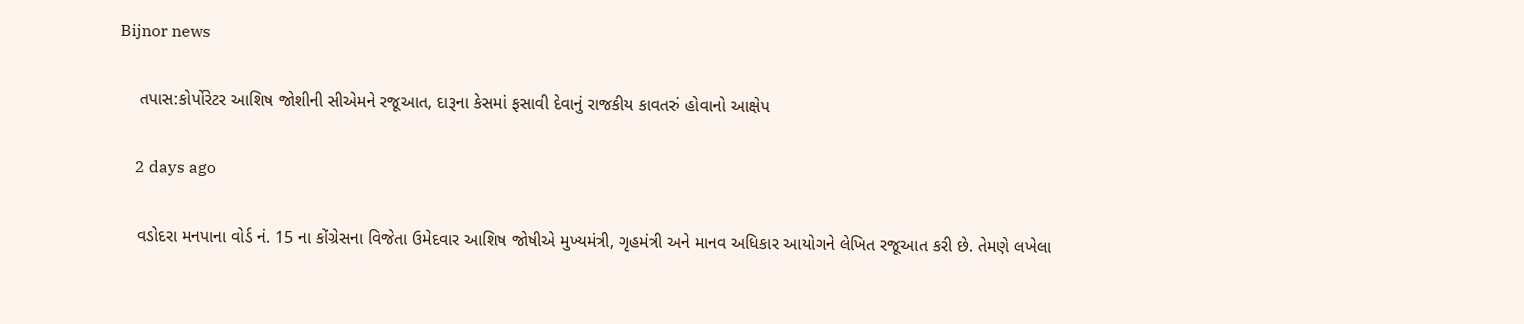Bijnor news

    તપાસ:કોર્પોરેટર આશિષ જોશીની સીએમને રજૂઆત, દારૂના કેસમાં ફસાવી દેવાનું રાજકીય કાવતરું હોવાનો આક્ષેપ

    2 days ago

    વડોદરા મનપાના વોર્ડ નં. 15 ના કોંગ્રેસના વિજેતા ઉમેદવાર આશિષ જોષીએ મુખ્યમંત્રી, ગૃહમંત્રી અને માનવ અધિકાર આયોગને લેખિત રજૂઆત કરી છે. તેમણે લખેલા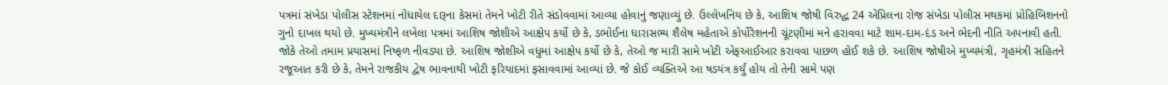પત્રમાં સંખેડા પોલીસ સ્ટેશનમાં નોંધાયેલ દારૂના કેસમાં તેમને ખોટી રીતે સંડોવવામાં આવ્યા હોવાનું જણાવ્યું છે. ઉલ્લેખનિય છે કે, આશિષ જોષી વિરુદ્ધ 24 એપ્રિલના રોજ સંખેડા પોલીસ મથકમાં પ્રોહિબિશનનો ગુનો દાખલ થયો છે. મુખ્યમંત્રીને લખેલા પત્રમાં આશિષ જોશીએ આક્ષેપ કર્યો છે કે, ડભોઈના ધારાસભ્ય શૈલેષ મહેતાએ કોર્પોરેશનની ચૂંટણીમાં મને હરાવવા માટે શામ-દામ-દંડ અને ભેદની નીતિ અપનાવી હતી. જોકે તેઓ તમામ પ્રયાસમાં નિષ્ફળ નીવડ્યા છે. આશિષ જોશીએ વધુમાં આક્ષેપ કર્યો છે કે, તેઓ જ મારી સામે ખોટી એફઆઈઆર કરાવવા પાછળ હોઈ શકે છે. આશિષ જોષીએ મુખ્યમંત્રી, ગૃહમંત્રી સહિતને રજૂઆત કરી છે કે, તેમને રાજકીય દ્વેષ ભાવનાથી ખોટી ફરિયાદમાં ફસાવવામાં આવ્યાં છે. જે કોઈ વ્યક્તિએ આ ષડયંત્ર કર્યું હોય તો તેની સામે પણ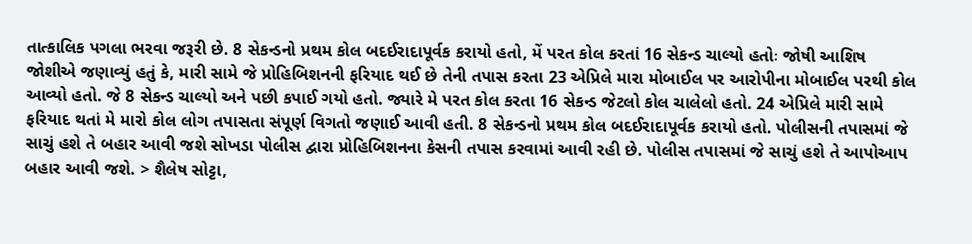તાત્કાલિક પગલા ભરવા જરૂરી છે. 8 સેકન્ડનો પ્રથમ કોલ બદઈરાદાપૂર્વક કરાયો હતો, મેં પરત કોલ કરતાં 16 સેકન્ડ ચાલ્યો હતોઃ જોષી આશિષ જોશીએ જણાવ્યું હતું કે, મારી સામે જે પ્રોહિબિશનની ફરિયાદ થઈ છે તેની તપાસ કરતા 23 એપ્રિલે મારા મોબાઈલ પર આરોપીના મોબાઈલ પરથી કોલ આવ્યો હતો. જે 8 સેકન્ડ ચાલ્યો અને પછી કપાઈ ગયો હતો. જ્યારે મે પરત કોલ કરતા 16 સેકન્ડ જેટલો કોલ ચાલેલો હતો. 24 એપ્રિલે મારી સામે ફરિયાદ થતાં મે મારો કોલ લોગ તપાસતા સંપૂર્ણ વિગતો જણાઈ આવી હતી. 8 સેકન્ડનો પ્રથમ કોલ બદઈરાદાપૂર્વક કરાયો હતો. પોલીસની તપાસમાં જે સાચું હશે તે બહાર આવી જશે સોખડા પોલીસ દ્વારા પ્રોહિબિશનના કેસની તપાસ કરવામાં આવી રહી છે. પોલીસ તપાસમાં જે સાચું હશે તે આપોઆપ બહાર આવી જશે. > શૈલેષ સોટ્ટા,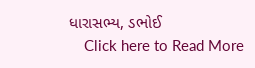ધારાસભ્ય, ડભોઈ
    Click here to Read More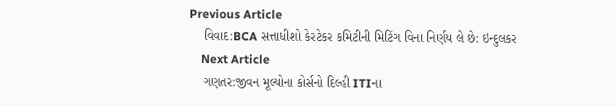Previous Article
    વિવાદ:BCA સત્તાધીશો કેરટેકર કમિટીની મિટિંગ વિના નિર્ણય લે છે: ઇન્દુલકર
    Next Article
    ગણતર:જીવન મૂલ્યોના કોર્સનો દિલ્હી ITIના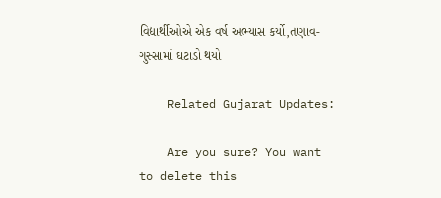વિદ્યાર્થીઓએ એક વર્ષ અભ્યાસ કર્યો,તણાવ-ગુસ્સામાં ઘટાડો થયો

    Related Gujarat Updates:

    Are you sure? You want to delete this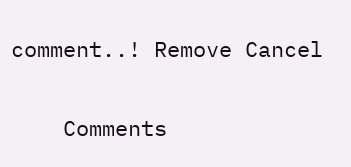comment..! Remove Cancel

    Comments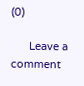(0)

      Leave a comment